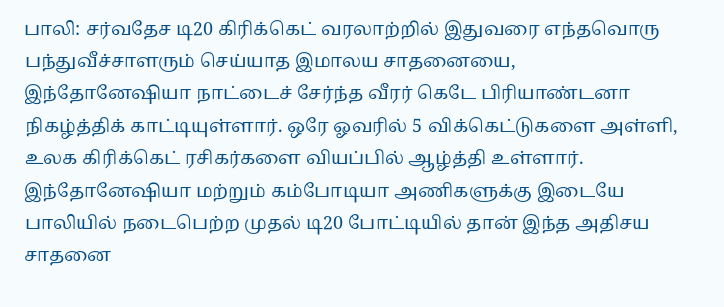பாலி: சர்வதேச டி20 கிரிக்கெட் வரலாற்றில் இதுவரை எந்தவொரு பந்துவீச்சாளரும் செய்யாத இமாலய சாதனையை, இந்தோனேஷியா நாட்டைச் சேர்ந்த வீரர் கெடே பிரியாண்டனா நிகழ்த்திக் காட்டியுள்ளார். ஒரே ஓவரில் 5 விக்கெட்டுகளை அள்ளி, உலக கிரிக்கெட் ரசிகர்களை வியப்பில் ஆழ்த்தி உள்ளார்.
இந்தோனேஷியா மற்றும் கம்போடியா அணிகளுக்கு இடையே பாலியில் நடைபெற்ற முதல் டி20 போட்டியில் தான் இந்த அதிசய சாதனை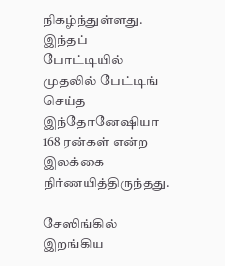நிகழ்ந்துள்ளது. இந்தப் போட்டியில் முதலில் பேட்டிங் செய்த இந்தோனேஷியா 168 ரன்கள் என்ற இலக்கை நிர்ணயித்திருந்தது.

சேஸிங்கில் இறங்கிய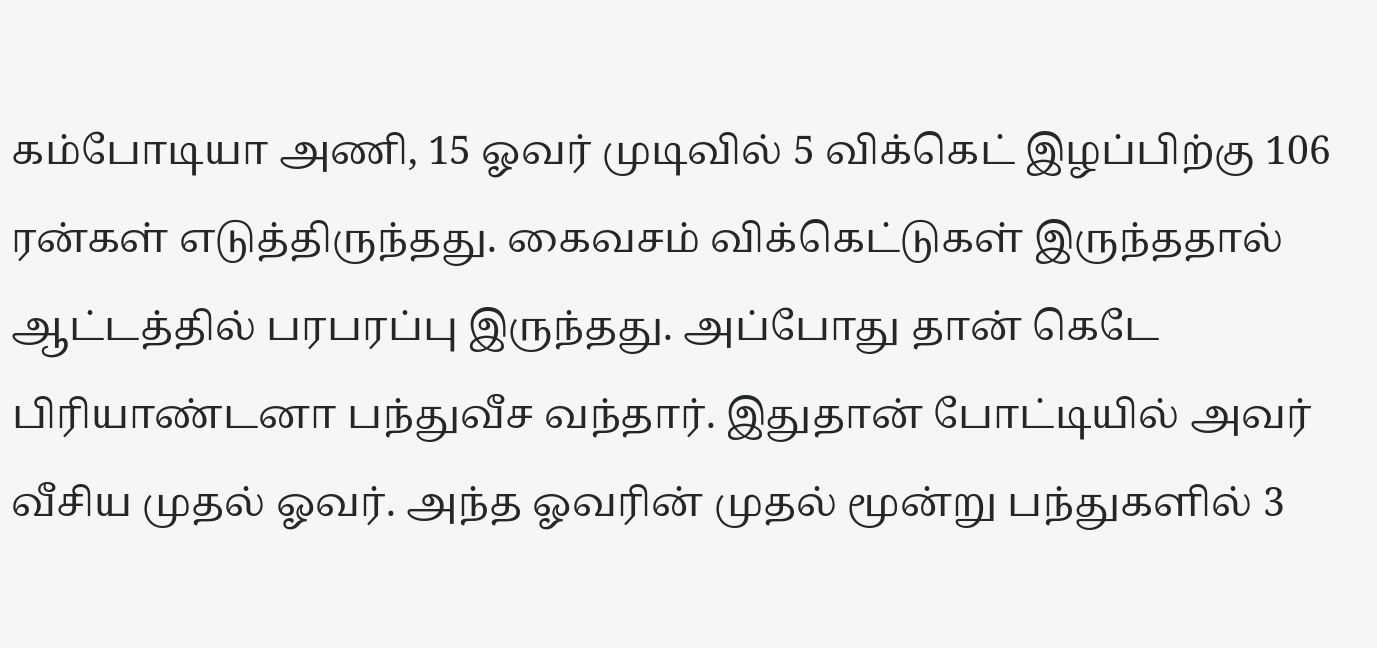கம்போடியா அணி, 15 ஓவர் முடிவில் 5 விக்கெட் இழப்பிற்கு 106 ரன்கள் எடுத்திருந்தது. கைவசம் விக்கெட்டுகள் இருந்ததால் ஆட்டத்தில் பரபரப்பு இருந்தது. அப்போது தான் கெடே பிரியாண்டனா பந்துவீச வந்தார். இதுதான் போட்டியில் அவர் வீசிய முதல் ஓவர். அந்த ஓவரின் முதல் மூன்று பந்துகளில் 3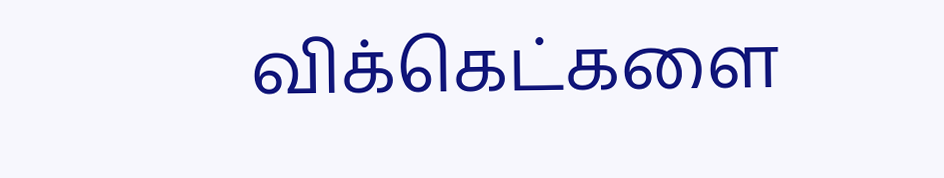விக்கெட்களை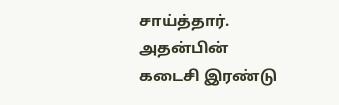சாய்த்தார். அதன்பின் கடைசி இரண்டு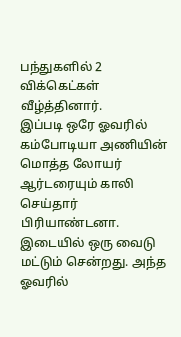பந்துகளில் 2 விக்கெட்கள் வீழ்த்தினார்.
இப்படி ஒரே ஓவரில் கம்போடியா அணியின் மொத்த லோயர் ஆர்டரையும் காலி செய்தார் பிரியாண்டனா. இடையில் ஒரு வைடு மட்டும் சென்றது. அந்த ஓவரில்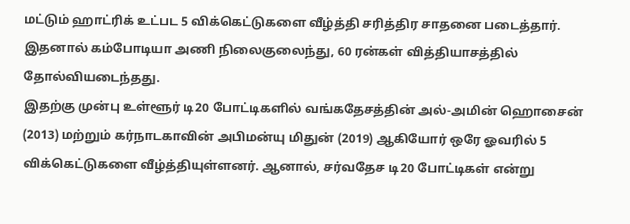மட்டும் ஹாட்ரிக் உட்பட 5 விக்கெட்டுகளை வீழ்த்தி சரித்திர சாதனை படைத்தார். இதனால் கம்போடியா அணி நிலைகுலைந்து, 60 ரன்கள் வித்தியாசத்தில் தோல்வியடைந்தது.
இதற்கு முன்பு உள்ளூர் டி20 போட்டிகளில் வங்கதேசத்தின் அல்-அமின் ஹொசைன் (2013) மற்றும் கர்நாடகாவின் அபிமன்யு மிதுன் (2019) ஆகியோர் ஒரே ஓவரில் 5 விக்கெட்டுகளை வீழ்த்தியுள்ளனர். ஆனால், சர்வதேச டி20 போட்டிகள் என்று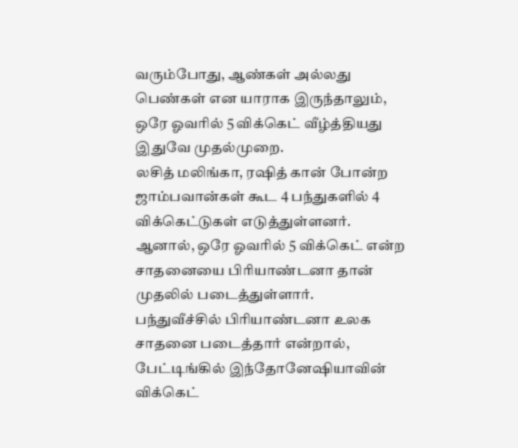வரும்போது, ஆண்கள் அல்லது பெண்கள் என யாராக இருந்தாலும், ஒரே ஓவரில் 5 விக்கெட் வீழ்த்தியது இதுவே முதல்முறை.
லசித் மலிங்கா, ரஷித் கான் போன்ற ஜாம்பவான்கள் கூட 4 பந்துகளில் 4 விக்கெட்டுகள் எடுத்துள்ளனர். ஆனால், ஒரே ஓவரில் 5 விக்கெட் என்ற சாதனையை பிரியாண்டனா தான் முதலில் படைத்துள்ளார்.
பந்துவீச்சில் பிரியாண்டனா உலக சாதனை படைத்தார் என்றால், பேட்டிங்கில் இந்தோனேஷியாவின் விக்கெட்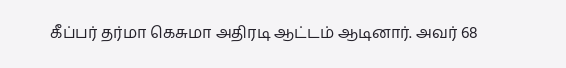கீப்பர் தர்மா கெசுமா அதிரடி ஆட்டம் ஆடினார். அவர் 68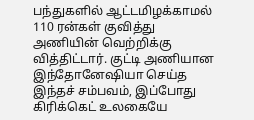பந்துகளில் ஆட்டமிழக்காமல் 110 ரன்கள் குவித்து அணியின் வெற்றிக்கு வித்திட்டார். குட்டி அணியான இந்தோனேஷியா செய்த இந்தச் சம்பவம், இப்போது கிரிக்கெட் உலகையே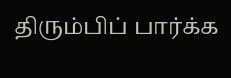திரும்பிப் பார்க்க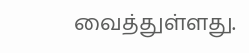வைத்துள்ளது.